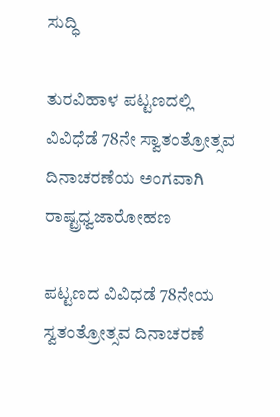ಸುದ್ಧಿ

ತುರವಿಹಾಳ ಪಟ್ಟಣದಲ್ಲಿ ವಿವಿಧೆಡೆ 78ನೇ ಸ್ವಾತಂತ್ರೋತ್ಸವ ದಿನಾಚರಣೆಯ ಅಂಗವಾಗಿ ರಾಷ್ಟ್ರಧ್ವಜಾರೋಹಣ

ಪಟ್ಟಣದ ವಿವಿಧಡೆ 78ನೇಯ ಸ್ವತಂತ್ರೋತ್ಸವ ದಿನಾಚರಣೆ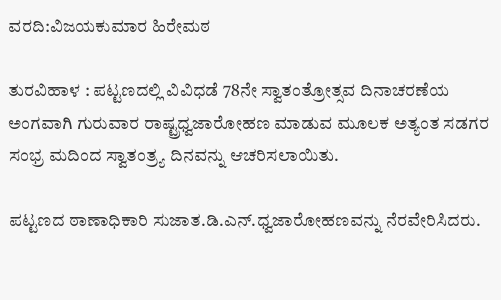ವರದಿ:ವಿಜಯಕುಮಾರ ಹಿರೇಮಠ

ತುರವಿಹಾಳ : ಪಟ್ಟಣದಲ್ಲಿ ವಿವಿಧಡೆ 78ನೇ ಸ್ವಾತಂತ್ರೋತ್ಸವ ದಿನಾಚರಣೆಯ ಅಂಗವಾಗಿ ಗುರುವಾರ ರಾಷ್ಟ್ರಧ್ವಜಾರೋಹಣ ಮಾಡುವ ಮೂಲಕ ಅತ್ಯಂತ ಸಡಗರ ಸಂಭ್ರ ಮದಿಂದ ಸ್ವಾತಂತ್ರ್ಯ ದಿನವನ್ನು ಆಚರಿಸಲಾಯಿತು.

ಪಟ್ಟಣದ ಠಾಣಾಧಿಕಾರಿ ಸುಜಾತ.ಡಿ.ಎನ್.ಧ್ವಜಾರೋಹಣವನ್ನು ನೆರವೇರಿಸಿದರು.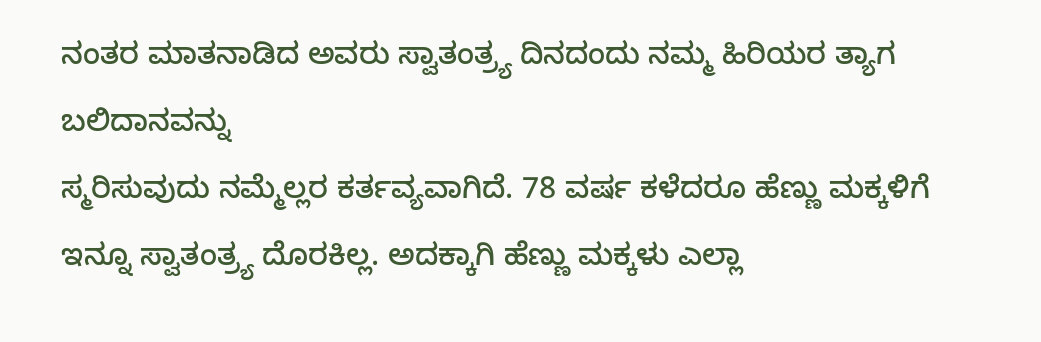ನಂತರ ಮಾತನಾಡಿದ ಅವರು ಸ್ವಾತಂತ್ರ್ಯ ದಿನದಂದು ನಮ್ಮ ಹಿರಿಯರ ತ್ಯಾಗ ಬಲಿದಾನವನ್ನು
ಸ್ಮರಿಸುವುದು ನಮ್ಮೆಲ್ಲರ ಕರ್ತವ್ಯವಾಗಿದೆ. 78 ವರ್ಷ ಕಳೆದರೂ ಹೆಣ್ಣು ಮಕ್ಕಳಿಗೆ ಇನ್ನೂ ಸ್ವಾತಂತ್ರ್ಯ ದೊರಕಿಲ್ಲ. ಅದಕ್ಕಾಗಿ ಹೆಣ್ಣು ಮಕ್ಕಳು ಎಲ್ಲಾ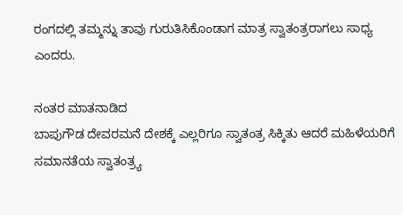ರಂಗದಲ್ಲಿ ತಮ್ಮನ್ನು ತಾವು ಗುರುತಿಸಿಕೊಂಡಾಗ ಮಾತ್ರ ಸ್ವಾತಂತ್ರರಾಗಲು ಸಾಧ್ಯ ಎಂದರು.

ನಂತರ ಮಾತನಾಡಿದ
ಬಾಪುಗೌಡ ದೇವರಮನೆ ದೇಶಕ್ಕೆ ಎಲ್ಲರಿಗೂ ಸ್ವಾತಂತ್ರ ಸಿಕ್ಕಿತು ಆದರೆ ಮಹಿಳೆಯರಿಗೆ ಸಮಾನತೆಯ ಸ್ವಾತಂತ್ರ್ಯ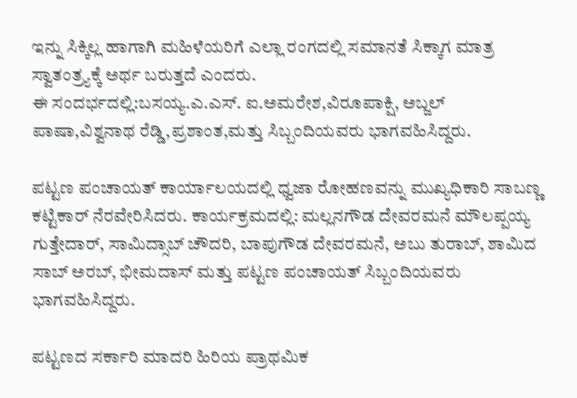ಇನ್ನು ಸಿಕ್ಕಿಲ್ಲ ಹಾಗಾಗಿ ಮಹಿಳೆಯರಿಗೆ ಎಲ್ಲಾ ರಂಗದಲ್ಲಿ ಸಮಾನತೆ ಸಿಕ್ಕಾಗ ಮಾತ್ರ ಸ್ವಾತಂತ್ರ್ಯಕ್ಕೆ ಅರ್ಥ ಬರುತ್ತದೆ ಎಂದರು.
ಈ ಸಂದರ್ಭದಲ್ಲಿ:ಬಸಯ್ಯ.ಎ.ಎಸ್. ಐ.ಅಮರೇಶ,ವಿರೂಪಾಕ್ಷಿ, ಅಬ್ಜಲ್ ಪಾಷಾ,ವಿಶ್ವನಾಥ ರೆಡ್ಡಿ,ಪ್ರಶಾಂತ,ಮತ್ತು ಸಿಬ್ಬಂದಿಯವರು ಭಾಗವಹಿಸಿದ್ದರು.

ಪಟ್ಟಣ ಪಂಚಾಯತ್ ಕಾರ್ಯಾಲಯದಲ್ಲಿ ಧ್ವಜಾ ರೋಹಣವನ್ನು ಮುಖ್ಯಧಿಕಾರಿ ಸಾಬಣ್ಣ ಕಟ್ಟಿಕಾರ್ ನೆರವೇರಿಸಿದರು. ಕಾರ್ಯಕ್ರಮದಲ್ಲಿ: ಮಲ್ಲನಗೌಡ ದೇವರಮನೆ ಮೌಲಪ್ಪಯ್ಯ ಗುತ್ತೇದಾರ್, ಸಾಮಿದ್ಸಾಬ್ ಚೌದರಿ, ಬಾಪುಗೌಡ ದೇವರಮನೆ, ಅಬು ತುರಾಬ್, ಶಾಮಿದ ಸಾಬ್ ಅರಬ್, ಭೀಮದಾಸ್ ಮತ್ತು ಪಟ್ಟಣ ಪಂಚಾಯತ್ ಸಿಬ್ಬಂದಿಯವರು ಭಾಗವಹಿಸಿದ್ದರು.

ಪಟ್ಟಣದ ಸರ್ಕಾರಿ ಮಾದರಿ ಹಿರಿಯ ಪ್ರಾಥಮಿಕ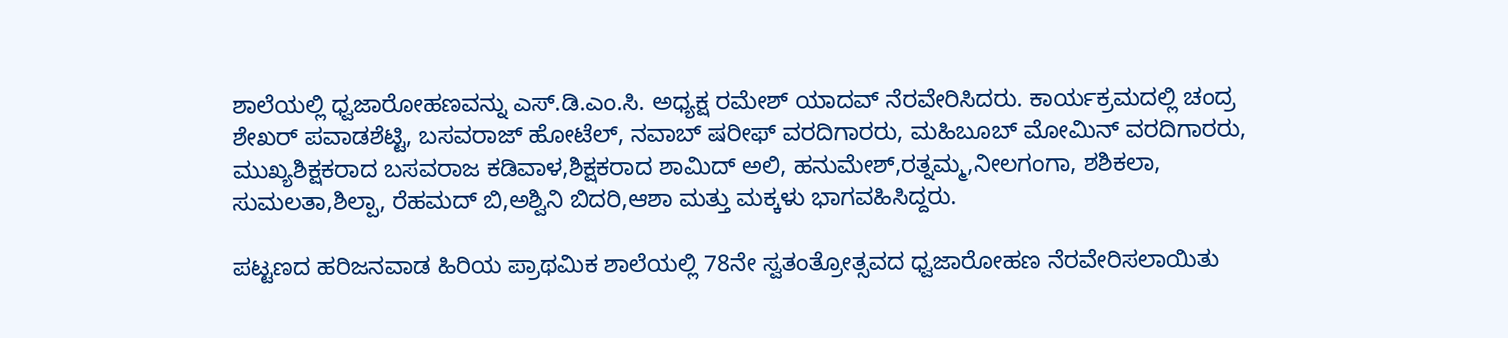ಶಾಲೆಯಲ್ಲಿ ಧ್ವಜಾರೋಹಣವನ್ನು ಎಸ್.ಡಿ.ಎಂ.ಸಿ. ಅಧ್ಯಕ್ಷ ರಮೇಶ್ ಯಾದವ್ ನೆರವೇರಿಸಿದರು. ಕಾರ್ಯಕ್ರಮದಲ್ಲಿ ಚಂದ್ರ ಶೇಖ‌ರ್ ಪವಾಡಶೆಟ್ಟಿ, ಬಸವರಾಜ್ ಹೋಟೆಲ್, ನವಾಬ್ ಷರೀಫ್ ವರದಿಗಾರರು, ಮಹಿಬೂಬ್ ಮೋಮಿನ್ ವರದಿಗಾರರು, ಮುಖ್ಯಶಿಕ್ಷಕರಾದ ಬಸವರಾಜ ಕಡಿವಾಳ,ಶಿಕ್ಷಕರಾದ ಶಾಮಿದ್ ಅಲಿ, ಹನುಮೇಶ್,ರತ್ನಮ್ಮ,ನೀಲಗಂಗಾ, ಶಶಿಕಲಾ, ಸುಮಲತಾ,ಶಿಲ್ಪಾ, ರೆಹಮದ್ ಬಿ,ಅಶ್ವಿನಿ ಬಿದರಿ,ಆಶಾ ಮತ್ತು ಮಕ್ಕಳು ಭಾಗವಹಿಸಿದ್ದರು.

ಪಟ್ಟಣದ ಹರಿಜನವಾಡ ಹಿರಿಯ ಪ್ರಾಥಮಿಕ ಶಾಲೆಯಲ್ಲಿ 78ನೇ ಸ್ವತಂತ್ರೋತ್ಸವದ ಧ್ವಜಾರೋಹಣ ನೆರವೇರಿಸಲಾಯಿತು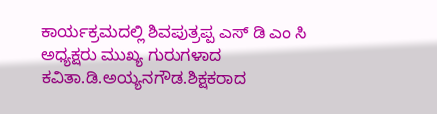ಕಾರ್ಯಕ್ರಮದಲ್ಲಿ ಶಿವಪುತ್ರಪ್ಪ ಎಸ್ ಡಿ ಎಂ ಸಿ ಅಧ್ಯಕ್ಷರು ಮುಖ್ಯ ಗುರುಗಳಾದ ಕವಿತಾ.ಡಿ.ಅಯ್ಯನಗೌಡ.ಶಿಕ್ಷಕರಾದ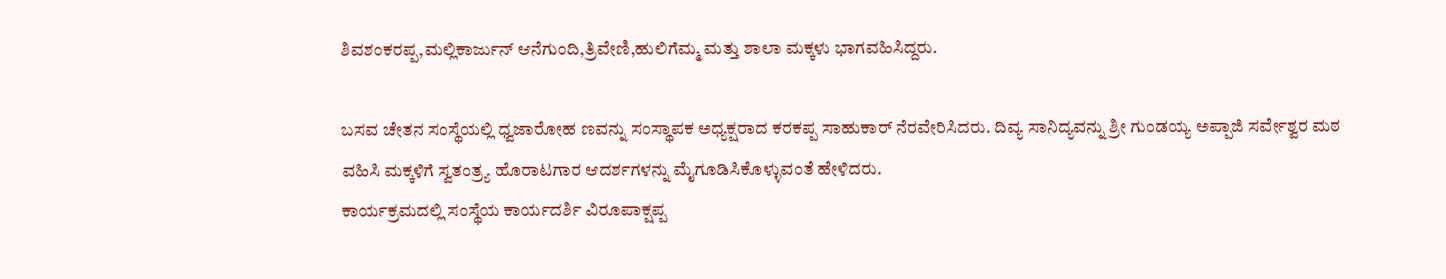ಶಿವಶಂಕರಪ್ಪ,ಮಲ್ಲಿಕಾರ್ಜುನ್ ಆನೆಗುಂದಿ,ತ್ರಿವೇಣಿ,ಹುಲಿಗೆಮ್ಮ ಮತ್ತು ಶಾಲಾ ಮಕ್ಕಳು ಭಾಗವಹಿಸಿದ್ದರು.

ಬಸವ ಚೇತನ ಸಂಸ್ಥೆಯಲ್ಲಿ ಧ್ವಜಾರೋಹ ಣವನ್ನು ಸಂಸ್ಥಾಪಕ ಅಧ್ಯಕ್ಷರಾದ ಕರಕಪ್ಪ ಸಾಹುಕಾರ್ ನೆರವೇರಿಸಿದರು. ದಿವ್ಯ ಸಾನಿದ್ಯವನ್ನು ಶ್ರೀ ಗುಂಡಯ್ಯ ಅಪ್ಪಾಜಿ ಸರ್ವೇಶ್ವರ ಮಠ ವಹಿಸಿ ಮಕ್ಕಳಿಗೆ ಸ್ವತಂತ್ರ್ಯ ಹೊರಾಟಗಾರ ಆದರ್ಶಗಳನ್ನು ಮೈಗೂಡಿಸಿಕೊಳ್ಳುವಂತೆ ಹೇಳಿದರು.
ಕಾರ್ಯಕ್ರಮದಲ್ಲಿ ಸಂಸ್ಥೆಯ ಕಾರ್ಯದರ್ಶಿ ವಿರೂಪಾಕ್ಷಪ್ಪ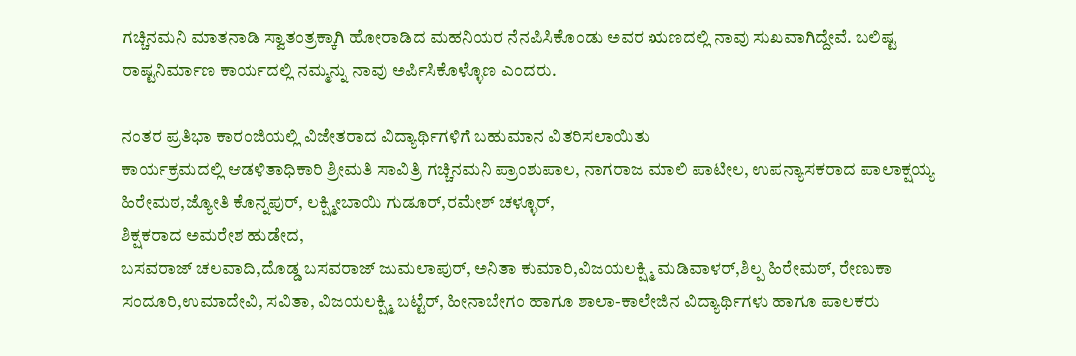ಗಚ್ಚಿನಮನಿ ಮಾತನಾಡಿ ಸ್ವಾತಂತ್ರಕ್ಕಾಗಿ ಹೋರಾಡಿದ ಮಹನಿಯರ ನೆನಪಿಸಿಕೊಂಡು ಅವರ ಋಣದಲ್ಲಿ ನಾವು ಸುಖವಾಗಿದ್ದೇವೆ. ಬಲಿಷ್ಟ ರಾಷ್ಟನಿರ್ಮಾಣ ಕಾರ್ಯದಲ್ಲಿ ನಮ್ಮನ್ನು ನಾವು ಅರ್ಪಿಸಿಕೊಳ್ಳೊಣ ಎಂದರು.

ನಂತರ ಪ್ರತಿಭಾ ಕಾರಂಜಿಯಲ್ಲಿ ವಿಜೇತರಾದ ವಿದ್ಯಾರ್ಥಿಗಳಿಗೆ ಬಹುಮಾನ ವಿತರಿಸಲಾಯಿತು
ಕಾರ್ಯಕ್ರಮದಲ್ಲಿ ಆಡಳಿತಾಧಿಕಾರಿ ಶ್ರೀಮತಿ ಸಾವಿತ್ರಿ ಗಚ್ಚಿನಮನಿ ಪ್ರಾಂಶುಪಾಲ, ನಾಗರಾಜ ಮಾಲಿ ಪಾಟೀಲ, ಉಪನ್ಯಾಸಕರಾದ ಪಾಲಾಕ್ಷಯ್ಯ ಹಿರೇಮಠ,ಜ್ಯೋತಿ ಕೊನ್ನಪುರ್, ಲಕ್ಷ್ಮೀಬಾಯಿ ಗುಡೂರ್,ರಮೇಶ್ ಚಳ್ಳೂರ್,
ಶಿಕ್ಷಕರಾದ ಅಮರೇಶ ಹುಡೇದ,
ಬಸವರಾಜ್ ಚಲವಾದಿ,ದೊಡ್ಡ ಬಸವರಾಜ್ ಜುಮಲಾಪುರ್, ಅನಿತಾ ಕುಮಾರಿ,ವಿಜಯಲಕ್ಷ್ಮಿ ಮಡಿವಾಳರ್,ಶಿಲ್ಪ ಹಿರೇಮಠ್, ರೇಣುಕಾ ಸಂದೂರಿ,ಉಮಾದೇವಿ, ಸವಿತಾ, ವಿಜಯಲಕ್ಷ್ಮಿ ಬಟ್ಟೆರ್, ಹೀನಾಬೇಗಂ ಹಾಗೂ ಶಾಲಾ-ಕಾಲೇಜಿನ ವಿದ್ಯಾರ್ಥಿಗಳು ಹಾಗೂ ಪಾಲಕರು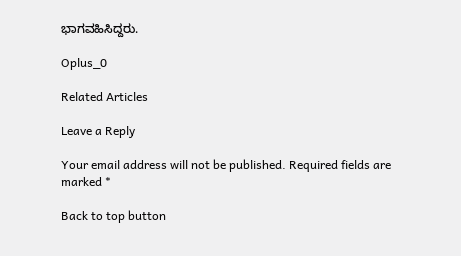ಭಾಗವಹಿಸಿದ್ದರು.

Oplus_0

Related Articles

Leave a Reply

Your email address will not be published. Required fields are marked *

Back to top button